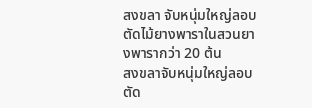สงขลา จับหนุ่มใหญ่ลอบตัดไม้ยางพาราในสวนยางพารากว่า 20 ต้น
สงขลาจับหนุ่มใหญ่ลอบตัด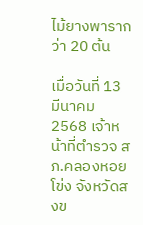ไม้ยางพารากว่า 20 ต้น

เมื่อวันที่ 13 มีนาคม 2568 เจ้าหน้าที่ตำรวจ สภ.คลองหอยโข่ง จังหวัดสงข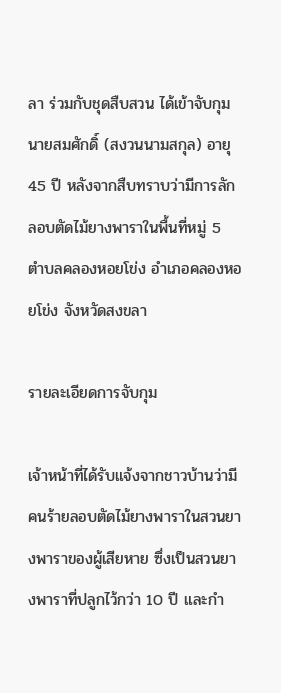ลา ร่วมกับชุดสืบสวน ได้เข้าจับกุมนายสมศักดิ์ (สงวนนามสกุล) อายุ 45 ปี หลังจากสืบทราบว่ามีการลักลอบตัดไม้ยางพาราในพื้นที่หมู่ 5 ตำบลคลองหอยโข่ง อำเภอคลองหอยโข่ง จังหวัดสงขลา

รายละเอียดการจับกุม

เจ้าหน้าที่ได้รับแจ้งจากชาวบ้านว่ามีคนร้ายลอบตัดไม้ยางพาราในสวนยางพาราของผู้เสียหาย ซึ่งเป็นสวนยางพาราที่ปลูกไว้กว่า 10 ปี และกำ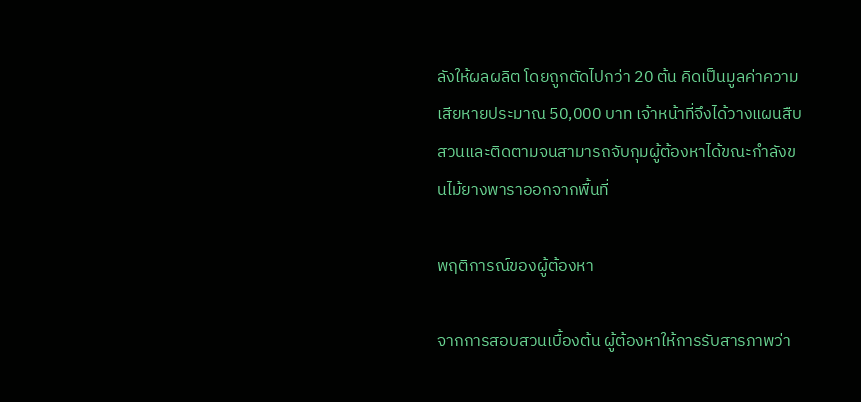ลังให้ผลผลิต โดยถูกตัดไปกว่า 20 ต้น คิดเป็นมูลค่าความเสียหายประมาณ 50,000 บาท เจ้าหน้าที่จึงได้วางแผนสืบสวนและติดตามจนสามารถจับกุมผู้ต้องหาได้ขณะกำลังขนไม้ยางพาราออกจากพื้นที่

พฤติการณ์ของผู้ต้องหา

จากการสอบสวนเบื้องต้น ผู้ต้องหาให้การรับสารภาพว่า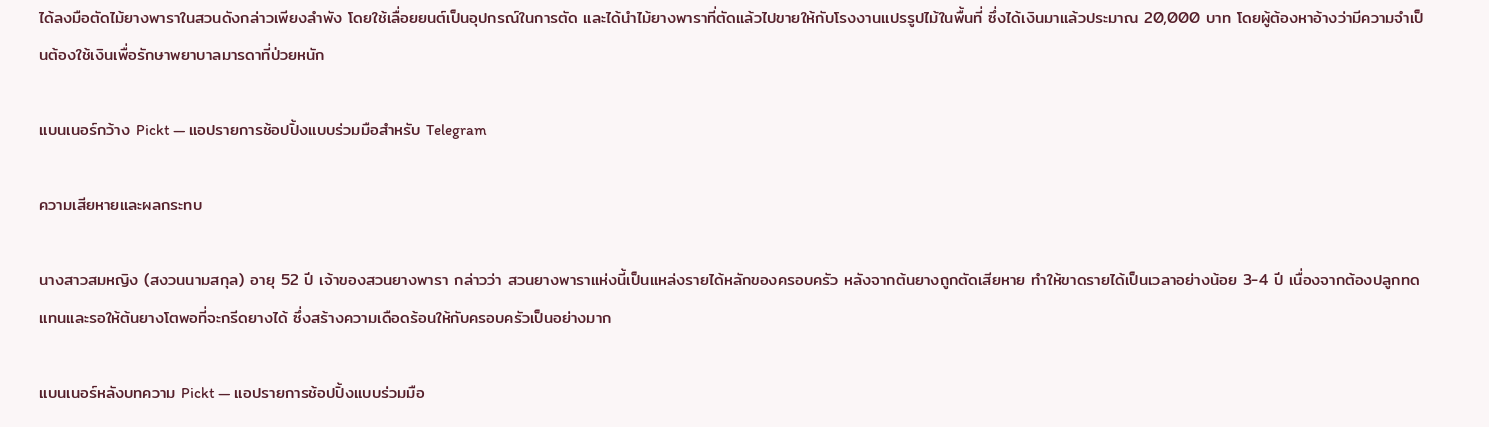ได้ลงมือตัดไม้ยางพาราในสวนดังกล่าวเพียงลำพัง โดยใช้เลื่อยยนต์เป็นอุปกรณ์ในการตัด และได้นำไม้ยางพาราที่ตัดแล้วไปขายให้กับโรงงานแปรรูปไม้ในพื้นที่ ซึ่งได้เงินมาแล้วประมาณ 20,000 บาท โดยผู้ต้องหาอ้างว่ามีความจำเป็นต้องใช้เงินเพื่อรักษาพยาบาลมารดาที่ป่วยหนัก

แบนเนอร์กว้าง Pickt — แอปรายการช้อปปิ้งแบบร่วมมือสำหรับ Telegram

ความเสียหายและผลกระทบ

นางสาวสมหญิง (สงวนนามสกุล) อายุ 52 ปี เจ้าของสวนยางพารา กล่าวว่า สวนยางพาราแห่งนี้เป็นแหล่งรายได้หลักของครอบครัว หลังจากต้นยางถูกตัดเสียหาย ทำให้ขาดรายได้เป็นเวลาอย่างน้อย 3-4 ปี เนื่องจากต้องปลูกทดแทนและรอให้ต้นยางโตพอที่จะกรีดยางได้ ซึ่งสร้างความเดือดร้อนให้กับครอบครัวเป็นอย่างมาก

แบนเนอร์หลังบทความ Pickt — แอปรายการช้อปปิ้งแบบร่วมมือ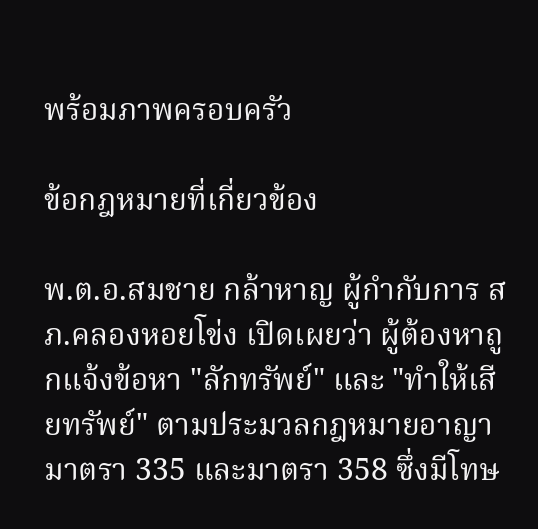พร้อมภาพครอบครัว

ข้อกฎหมายที่เกี่ยวข้อง

พ.ต.อ.สมชาย กล้าหาญ ผู้กำกับการ สภ.คลองหอยโข่ง เปิดเผยว่า ผู้ต้องหาถูกแจ้งข้อหา "ลักทรัพย์" และ "ทำให้เสียทรัพย์" ตามประมวลกฎหมายอาญา มาตรา 335 และมาตรา 358 ซึ่งมีโทษ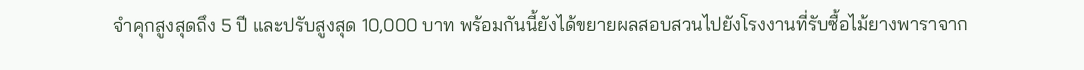จำคุกสูงสุดถึง 5 ปี และปรับสูงสุด 10,000 บาท พร้อมกันนี้ยังได้ขยายผลสอบสวนไปยังโรงงานที่รับซื้อไม้ยางพาราจาก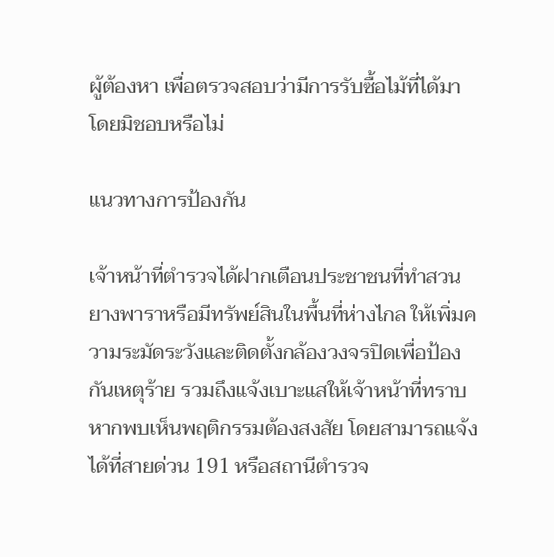ผู้ต้องหา เพื่อตรวจสอบว่ามีการรับซื้อไม้ที่ได้มาโดยมิชอบหรือไม่

แนวทางการป้องกัน

เจ้าหน้าที่ตำรวจได้ฝากเตือนประชาชนที่ทำสวนยางพาราหรือมีทรัพย์สินในพื้นที่ห่างไกล ให้เพิ่มความระมัดระวังและติดตั้งกล้องวงจรปิดเพื่อป้องกันเหตุร้าย รวมถึงแจ้งเบาะแสให้เจ้าหน้าที่ทราบหากพบเห็นพฤติกรรมต้องสงสัย โดยสามารถแจ้งได้ที่สายด่วน 191 หรือสถานีตำรวจ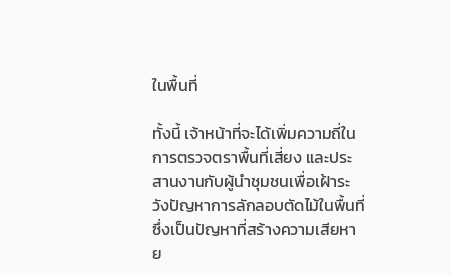ในพื้นที่

ทั้งนี้ เจ้าหน้าที่จะได้เพิ่มความถี่ในการตรวจตราพื้นที่เสี่ยง และประสานงานกับผู้นำชุมชนเพื่อเฝ้าระวังปัญหาการลักลอบตัดไม้ในพื้นที่ ซึ่งเป็นปัญหาที่สร้างความเสียหาย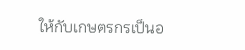ให้กับเกษตรกรเป็นอ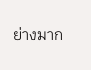ย่างมาก